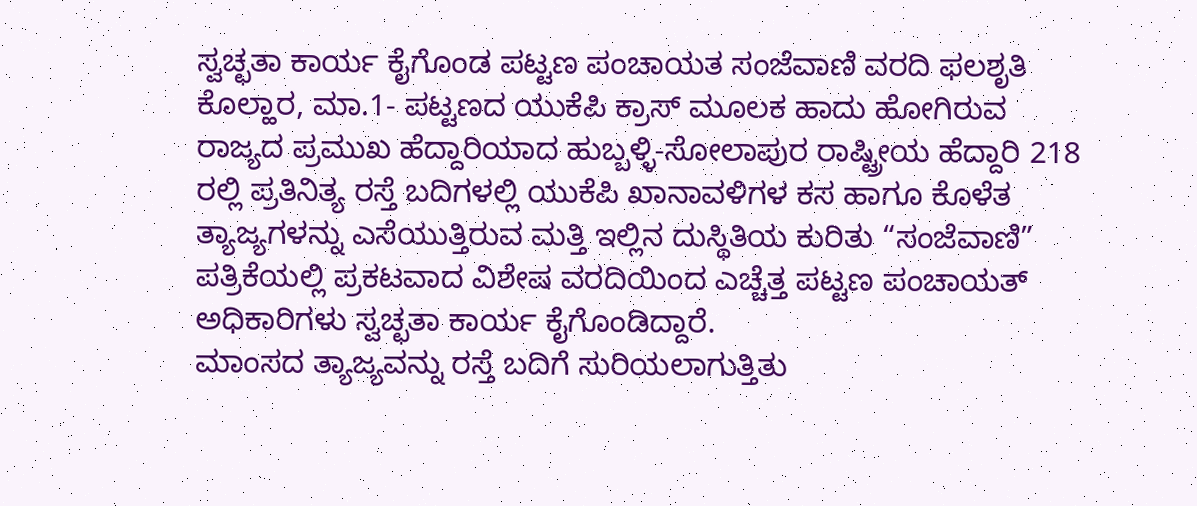ಸ್ವಚ್ಛತಾ ಕಾರ್ಯ ಕೈಗೊಂಡ ಪಟ್ಟಣ ಪಂಚಾಯತ ಸಂಜೆವಾಣಿ ವರದಿ ಫಲಶೃತಿ
ಕೊಲ್ಹಾರ, ಮಾ.1- ಪಟ್ಟಣದ ಯುಕೆಪಿ ಕ್ರಾಸ್ ಮೂಲಕ ಹಾದು ಹೋಗಿರುವ ರಾಜ್ಯದ ಪ್ರಮುಖ ಹೆದ್ದಾರಿಯಾದ ಹುಬ್ಬಳ್ಳಿ-ಸೋಲಾಪುರ ರಾಷ್ಟ್ರೀಯ ಹೆದ್ದಾರಿ 218 ರಲ್ಲಿ ಪ್ರತಿನಿತ್ಯ ರಸ್ತೆ ಬದಿಗಳಲ್ಲಿ ಯುಕೆಪಿ ಖಾನಾವಳಿಗಳ ಕಸ ಹಾಗೂ ಕೊಳೆತ ತ್ಯಾಜ್ಯಗಳನ್ನು ಎಸೆಯುತ್ತಿರುವ ಮತ್ತಿ ಇಲ್ಲಿನ ದುಸ್ಥಿತಿಯ ಕುರಿತು “ಸಂಜೆವಾಣಿ” ಪತ್ರಿಕೆಯಲ್ಲಿ ಪ್ರಕಟವಾದ ವಿಶೇಷ ವರದಿಯಿಂದ ಎಚ್ಚೆತ್ತ ಪಟ್ಟಣ ಪಂಚಾಯತ್ ಅಧಿಕಾರಿಗಳು ಸ್ವಚ್ಛತಾ ಕಾರ್ಯ ಕೈಗೊಂಡಿದ್ದಾರೆ.
ಮಾಂಸದ ತ್ಯಾಜ್ಯವನ್ನು ರಸ್ತೆ ಬದಿಗೆ ಸುರಿಯಲಾಗುತ್ತಿತು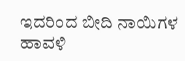ಇದರಿಂದ ಬೀದಿ ನಾಯಿಗಳ ಹಾವಳಿ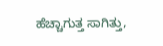ಹೆಚ್ಚಾಗುತ್ತ ಸಾಗಿತ್ತು,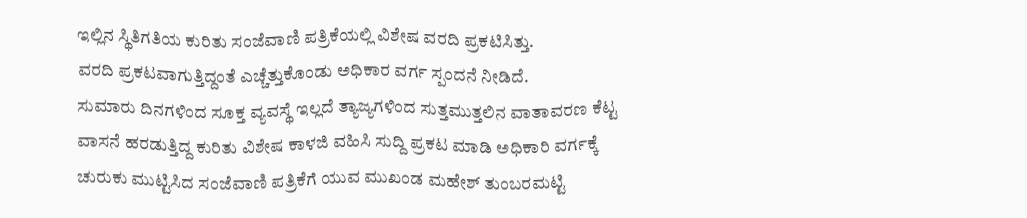ಇಲ್ಲಿನ ಸ್ಥಿತಿಗತಿಯ ಕುರಿತು ಸಂಜೆವಾಣಿ ಪತ್ರಿಕೆಯಲ್ಲಿ ವಿಶೇಷ ವರದಿ ಪ್ರಕಟಿಸಿತ್ತು.
ವರದಿ ಪ್ರಕಟವಾಗುತ್ತಿದ್ದಂತೆ ಎಚ್ಚೆತ್ತುಕೊಂಡು ಅಧಿಕಾರ ವರ್ಗ ಸ್ಪಂದನೆ ನೀಡಿದೆ.
ಸುಮಾರು ದಿನಗಳಿಂದ ಸೂಕ್ತ ವ್ಯವಸ್ಥೆ ಇಲ್ಲದೆ ತ್ಯಾಜ್ಯಗಳಿಂದ ಸುತ್ತಮುತ್ತಲಿನ ವಾತಾವರಣ ಕೆಟ್ಟ ವಾಸನೆ ಹರಡುತ್ತಿದ್ದ ಕುರಿತು ವಿಶೇಷ ಕಾಳಜಿ ವಹಿಸಿ ಸುದ್ದಿ ಪ್ರಕಟ ಮಾಡಿ ಅಧಿಕಾರಿ ವರ್ಗಕ್ಕೆ ಚುರುಕು ಮುಟ್ಟಿಸಿದ ಸಂಜೆವಾಣಿ ಪತ್ರಿಕೆಗೆ ಯುವ ಮುಖಂಡ ಮಹೇಶ್ ತುಂಬರಮಟ್ಟಿ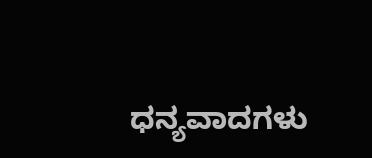ಧನ್ಯವಾದಗಳು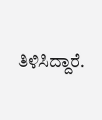ತಿಳಿಸಿದ್ದಾರೆ.